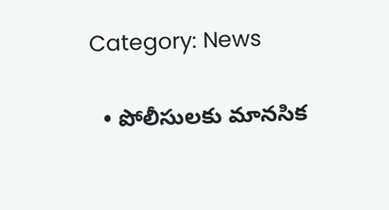Category: News

  • పోలీసుల‌కు మాన‌సిక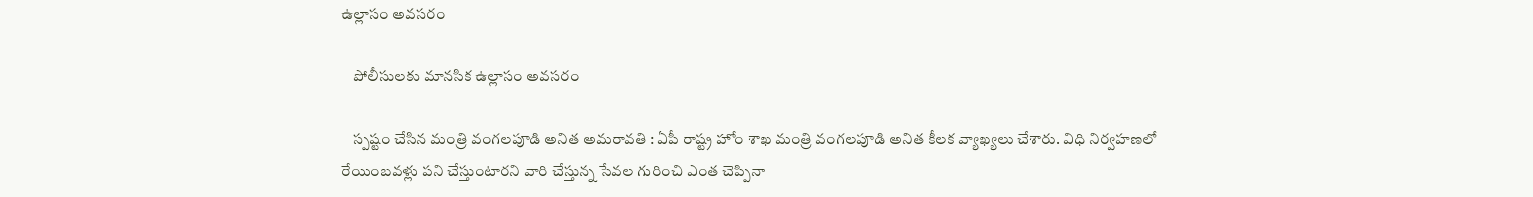ఉల్లాసం అవ‌స‌రం

    పోలీసుల‌కు మాన‌సిక ఉల్లాసం అవ‌స‌రం

    స్ప‌ష్టం చేసిన మంత్రి వంగ‌ల‌పూడి అనిత అమ‌రావ‌తి : ఏపీ రాష్ట్ర హోం శాఖ మంత్రి వంగ‌ల‌పూడి అనిత కీల‌క వ్యాఖ్య‌లు చేశారు. విధి నిర్వ‌హ‌ణ‌లో రేయింబ‌వ‌ళ్లు ప‌ని చేస్తుంటార‌ని వారి చేస్తున్న సేవ‌ల గురించి ఎంత చెప్పినా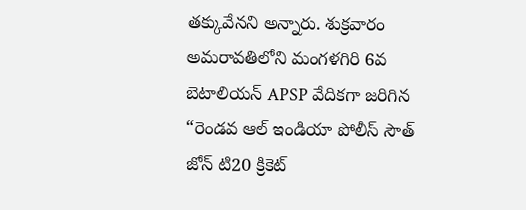తక్కువేన‌ని అన్నారు. శుక్ర‌వారం అమరావతిలోని మంగళగిరి 6వ బెటాలియన్ APSP వేదికగా జరిగిన “రెండవ ఆల్ ఇండియా పోలీస్ సౌత్ జోన్ టి20 క్రికెట్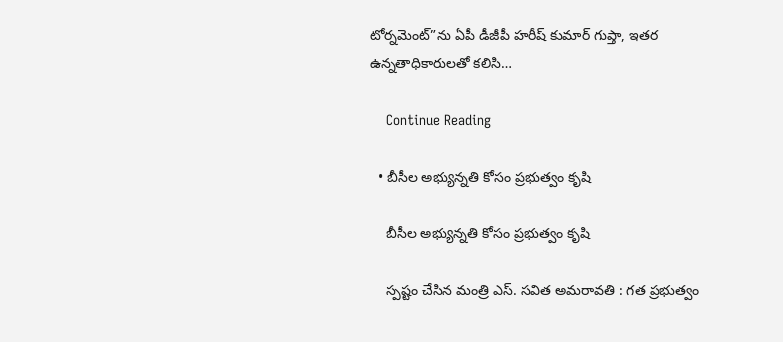టోర్నమెంట్”ను ఏపీ డీజీపీ హరీష్ కుమార్ గుప్తా, ఇతర ఉన్నతాధికారులతో కలిసి…

    Continue Reading

  • బీసీల అభ్యున్న‌తి కోసం ప్ర‌భుత్వం కృషి

    బీసీల అభ్యున్న‌తి కోసం ప్ర‌భుత్వం కృషి

    స్ప‌ష్టం చేసిన మంత్రి ఎస్. స‌విత అమ‌రావ‌తి : గ‌త ప్ర‌భుత్వం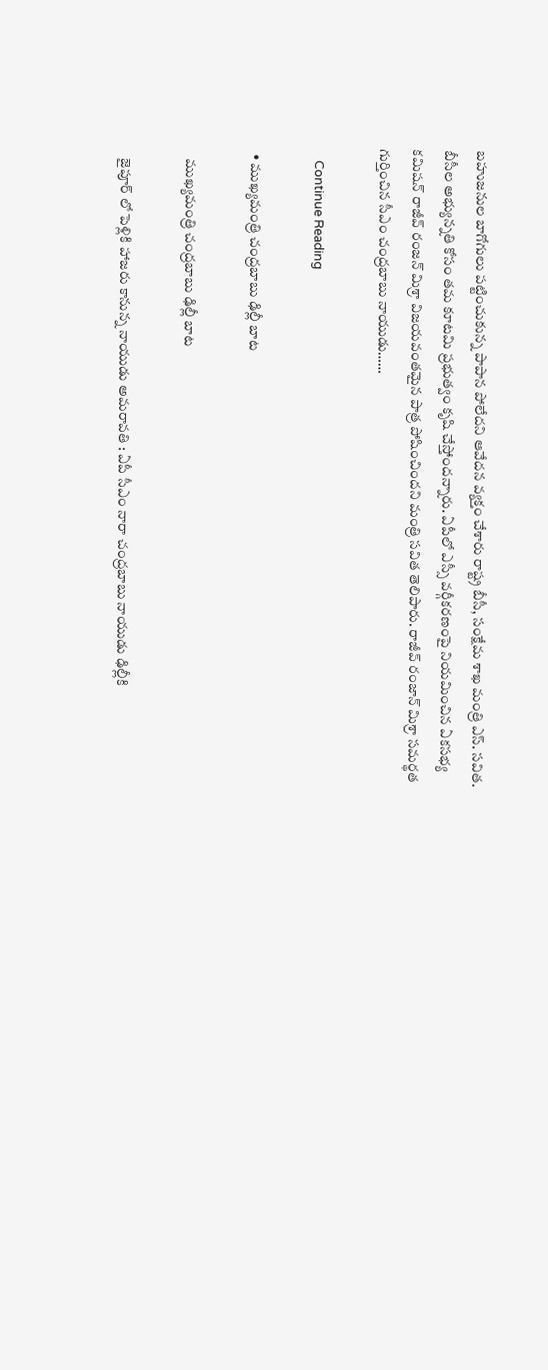బ‌హుజ‌నుల బాగోగులు ప‌ట్టించుకున్న పాపాన పోలేద‌ని ఆవేద‌న వ్య‌క్తం చేశారు రాష్ట్ర బీసీ, సంక్షేమ శాఖ మంత్రి ఎస్. స‌విత‌. బీసీల అభ్యున్న‌తి కోసం త‌మ కూట‌మి ప్ర‌భుత్వం కృషి చేస్తోంద‌న్నారు. ఏపీలో ఎస్సీ వర్గీకరణంపై నియమించిన ఏకసభ్య కమిషన్ రాజీవ్ రంజన్ మిశ్రా విజయవంతమైన పాత్ర పోషించిందని మంత్రి సవిత తెలిపారు. రాజీవ్ రంజాన్ మిశ్రా సమర్థత గుర్తించిన సీఎం చంద్రబాబు నాయుడు……

    Continue Reading

  • ముఖ్య‌మంత్రి చంద్ర‌బాబు ఢిల్లీ బాట

    ముఖ్య‌మంత్రి చంద్ర‌బాబు ఢిల్లీ బాట

    జైపూర్ లో పెళ్లికి హాజ‌రు కానున్న నాయుడు అమ‌రావ‌తి : ఏపీ సీఎం నారా చంద్ర‌బాబు నాయుడు ఢిల్లీకి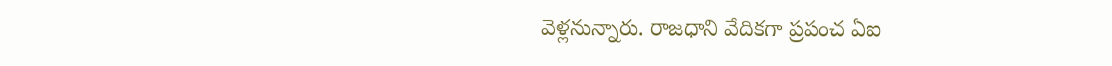వెళ్ల‌నున్నారు. రాజ‌ధాని వేదిక‌గా ప్ర‌పంచ ఏఐ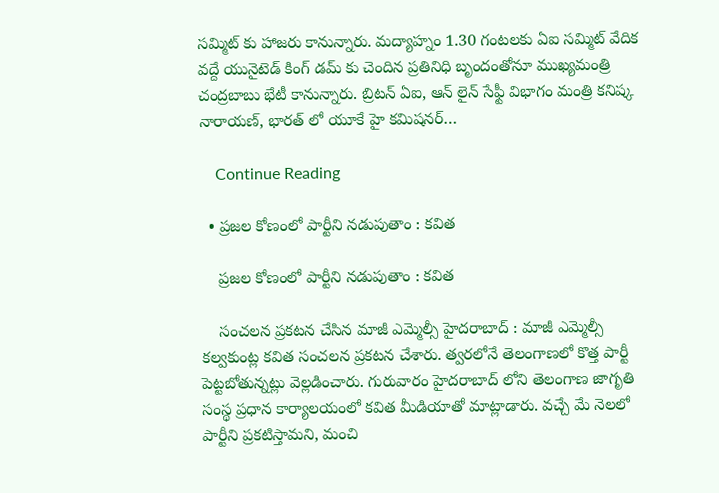స‌మ్మిట్ కు హాజ‌రు కానున్నారు. మద్యాహ్నం 1.30 గంటలకు ఏఐ సమ్మిట్ వేదిక వద్దే యునైటెడ్ కింగ్ డమ్ కు చెందిన ప్రతినిధి బృందంతోనూ ముఖ్యమంత్రి చంద్రబాబు భేటీ కానున్నారు. బ్రిటన్ ఏఐ, ఆన్ లైన్ సేఫ్టీ విభాగం మంత్రి కనిష్క నారాయణ్, భారత్ లో యూకే హై కమిషనర్…

    Continue Reading

  • ప్ర‌జ‌ల కోణంలో పార్టీని న‌డుపుతాం : క‌విత

    ప్ర‌జ‌ల కోణంలో పార్టీని న‌డుపుతాం : క‌విత

    సంచ‌ల‌న ప్ర‌క‌ట‌న చేసిన మాజీ ఎమ్మెల్సీ హైద‌రాబాద్ : మాజీ ఎమ్మెల్సీ క‌ల్వ‌కుంట్ల క‌విత సంచ‌ల‌న ప్ర‌క‌ట‌న చేశారు. త్వ‌ర‌లోనే తెలంగాణ‌లో కొత్త పార్టీ పెట్ట‌బోతున్న‌ట్లు వెల్ల‌డించారు. గురువారం హైద‌రాబాద్ లోని తెలంగాణ జాగృతి సంస్థ ప్ర‌ధాన కార్యాల‌యంలో కవిత మీడియాతో మాట్లాడారు. వ‌చ్చే మే నెల‌లో పార్టీని ప్ర‌క‌టిస్తామ‌ని, మంచి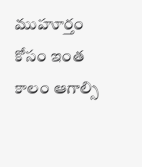ముహూర్తం కోసం ఇంత కాలం ఆగాల్సి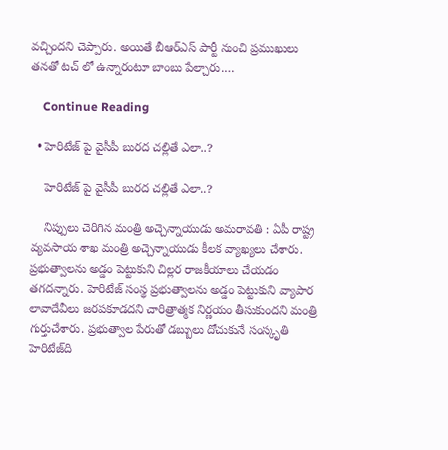వ‌చ్చింద‌ని చెప్పారు. అయితే బీఆర్ఎస్ పార్టీ నుంచి ప్ర‌ముఖులు త‌న‌తో ట‌చ్ లో ఉన్నారంటూ బాంబు పేల్చారు.…

    Continue Reading

  • హెరిటేజ్ పై వైసీపీ బుర‌ద చ‌ల్లితే ఎలా..?

    హెరిటేజ్ పై వైసీపీ బుర‌ద చ‌ల్లితే ఎలా..?

    నిప్పులు చెరిగిన మంత్రి అచ్చెన్నాయుడు అమ‌రావ‌తి : ఏపీ రాష్ట్ర వ్య‌వ‌సాయ శాఖ మంత్రి అచ్చెన్నాయుడు కీల‌క వ్యాఖ్య‌లు చేశారు. ప్ర‌భుత్వాలను అడ్డం పెట్టుకుని చిల్ల‌ర రాజ‌కీయాలు చేయ‌డం త‌గ‌ద‌న్నారు. హెరిటేజ్ సంస్థ ప్రభుత్వాలను అడ్డం పెట్టుకుని వ్యాపార లావాదేవీలు జరపకూడదని చారిత్రాత్మక నిర్ణయం తీసుకుందని మంత్రి గుర్తుచేశారు. ప్రభుత్వాల పేరుతో డబ్బులు దోచుకునే సంస్కృతి హెరిటేజ్‌ది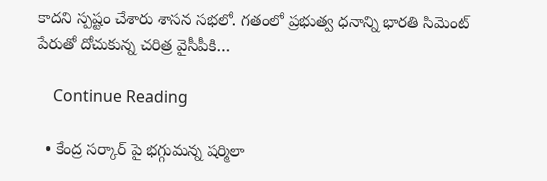కాదని స్ప‌ష్టం చేశారు శాస‌న స‌భ‌లో. గతంలో ప్రభుత్వ ధనాన్ని భార‌తి సిమెంట్ పేరుతో దోచుకున్న చరిత్ర వైసీపీకి…

    Continue Reading

  • కేంద్ర స‌ర్కార్ పై భగ్గుమ‌న్న ష‌ర్మిలా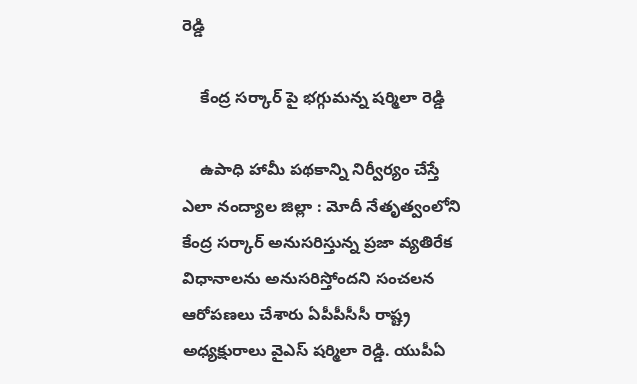రెడ్డి

    కేంద్ర స‌ర్కార్ పై భగ్గుమ‌న్న ష‌ర్మిలా రెడ్డి

    ఉపాధి హామీ ప‌థ‌కాన్ని నిర్వీర్యం చేస్తే ఎలా నంద్యాల జిల్లా : మోదీ నేతృత్వంలోని కేంద్ర స‌ర్కార్ అనుస‌రిస్తున్న ప్ర‌జా వ్య‌తిరేక విధానాల‌ను అనుస‌రిస్తోంద‌ని సంచ‌ల‌న ఆరోప‌ణ‌లు చేశారు ఏపీపీసీసీ రాష్ట్ర అధ్య‌క్షురాలు వైఎస్ ష‌ర్మిలా రెడ్డి. యుపీఏ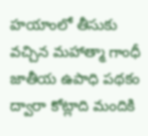హ‌యాంలో తీసుకు వ‌చ్చిన మ‌హాత్మా గాంధీ జాతీయ ఉపాధి ప‌థ‌కం ద్వారా కోట్లాది మందికి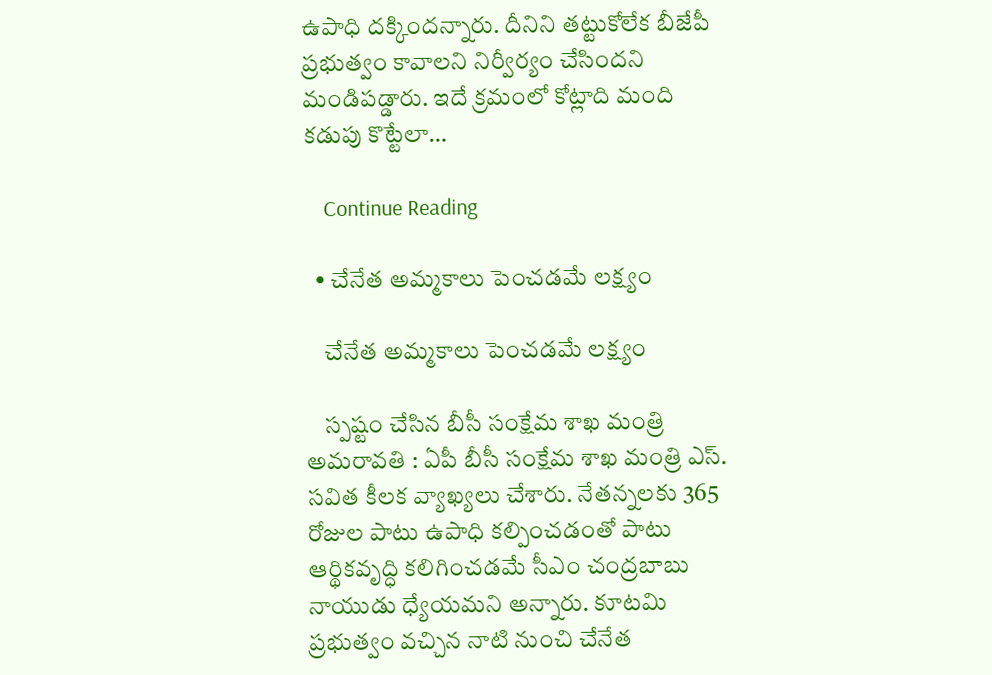ఉపాధి ద‌క్కింద‌న్నారు. దీనిని త‌ట్టుకోలేక బీజేపీ ప్ర‌భుత్వం కావాల‌ని నిర్వీర్యం చేసింద‌ని మండిప‌డ్డారు. ఇదే క్ర‌మంలో కోట్లాది మంది కడుపు కొట్టేలా…

    Continue Reading

  • చేనేత అమ్మకాలు పెంచడమే లక్ష్యం

    చేనేత అమ్మకాలు పెంచడమే లక్ష్యం

    స్ప‌ష్టం చేసిన బీసీ సంక్షేమ శాఖ మంత్రి అమ‌రావ‌తి : ఏపీ బీసీ సంక్షేమ శాఖ మంత్రి ఎస్. స‌విత కీల‌క వ్యాఖ్య‌లు చేశారు. నేతన్నలకు 365 రోజుల పాటు ఉపాధి కల్పించడంతో పాటు ఆర్థికవృద్ధి కలిగించడమే సీఎం చంద్రబాబు నాయుడు ధ్యేయమని అన్నారు. కూటమి ప్రభుత్వం వచ్చిన నాటి నుంచి చేనేత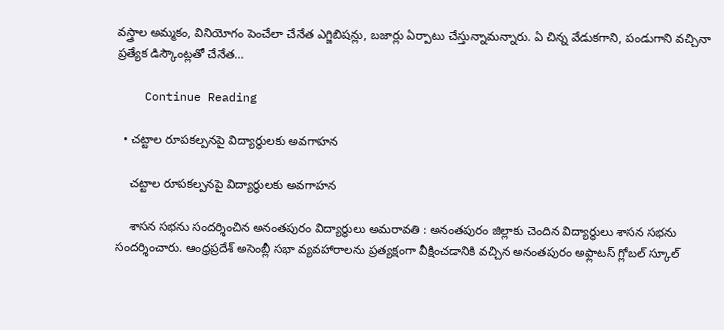వస్త్రాల అమ్మకం, వినియోగం పెంచేలా చేనేత ఎగ్జిబిషన్లు, బజార్లు ఏర్పాటు చేస్తున్నామన్నారు. ఏ చిన్న వేడుకగాని, పండుగాని వచ్చినా ప్రత్యేక డిస్కౌంట్లతో చేనేత…

    Continue Reading

  • చ‌ట్టాల రూప‌క‌ల్ప‌న‌పై విద్యార్థుల‌కు అవ‌గాహ‌న

    చ‌ట్టాల రూప‌క‌ల్ప‌న‌పై విద్యార్థుల‌కు అవ‌గాహ‌న

    శాస‌న స‌భ‌ను సంద‌ర్శించిన అనంత‌పురం విద్యార్థులు అమ‌రావ‌తి : అనంత‌పురం జిల్లాకు చెందిన విద్యార్థులు శాస‌న స‌భ‌ను సంద‌ర్శించారు. ఆంధ్రప్రదేశ్ అసెంబ్లీ సభా వ్యవహారాలను ప్రత్యక్షంగా వీక్షించడానికి వచ్చిన అనంతపురం అఫ్లాటస్ గ్లోబల్ స్కూల్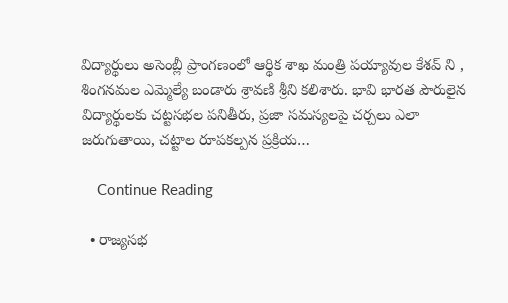విద్యార్థులు అసెంబ్లీ ప్రాంగణంలో ఆర్థిక శాఖ మంత్రి పయ్యావుల కేశవ్ ని , శింగనమల ఎమ్మెల్యే బండారు శ్రావణి శ్రీని క‌లిశారు. భావి భారత పౌరులైన విద్యార్థులకు చట్టసభల పనితీరు, ప్రజా సమస్యలపై చర్చలు ఎలా జరుగుతాయి, చట్టాల రూపకల్పన ప్రక్రియ…

    Continue Reading

  • రాజ్య‌స‌భ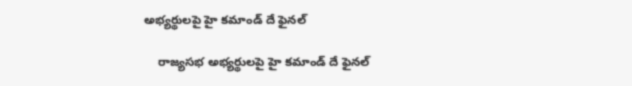అభ్య‌ర్థులపై హై క‌మాండ్ దే ఫైన‌ల్

    రాజ్య‌స‌భ అభ్య‌ర్థులపై హై క‌మాండ్ దే ఫైన‌ల్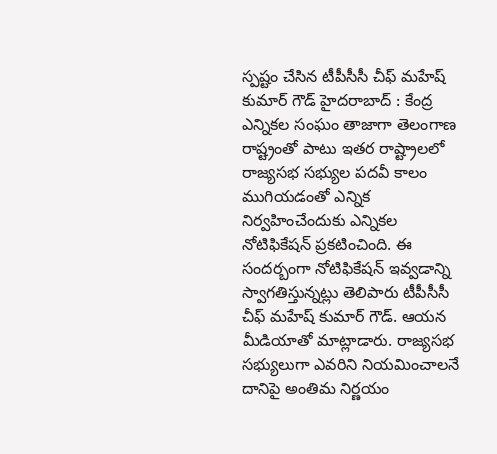స్ప‌ష్టం చేసిన టీపీసీసీ చీఫ్ మ‌హేష్ కుమార్ గౌడ్ హైద‌రాబాద్ : కేంద్ర ఎన్నిక‌ల సంఘం తాజాగా తెలంగాణ రాష్ట్రంతో పాటు ఇత‌ర రాష్ట్రాల‌లో రాజ్యస‌భ స‌భ్యుల ప‌ద‌వీ కాలం ముగియ‌డంతో ఎన్నిక నిర్వ‌హించేందుకు ఎన్నిక‌ల నోటిఫికేష‌న్ ప్ర‌క‌టించింది. ఈ సంద‌ర్బంగా నోటిఫికేష‌న్ ఇవ్వ‌డాన్ని స్వాగ‌తిస్తున్న‌ట్లు తెలిపారు టీపీసీసీ చీఫ్ మహేష్ కుమార్ గౌడ్. ఆయ‌న మీడియాతో మాట్లాడారు. రాజ్య‌స‌భ స‌భ్యులుగా ఎవ‌రిని నియ‌మించాల‌నే దానిపై అంతిమ నిర్ణ‌యం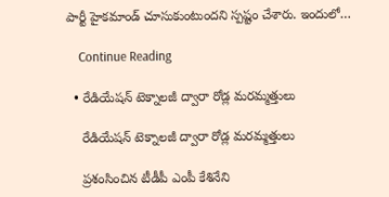పార్టీ హైకమాండ్ చూసుకుంటుంద‌ని స్ప‌ష్టం చేశారు. ఇందులో…

    Continue Reading

  • రేడియేష‌న్ టెక్నాల‌జీ ద్వారా రోడ్ల మ‌ర‌మ్మ‌త్తులు

    రేడియేష‌న్ టెక్నాల‌జీ ద్వారా రోడ్ల మ‌ర‌మ్మ‌త్తులు

    ప్ర‌శంసించిన టీడీపీ ఎంపీ కేశినేని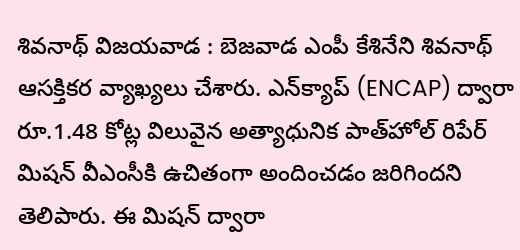శివ‌నాథ్ విజ‌య‌వాడ : బెజ‌వాడ ఎంపీ కేశినేని శివ‌నాథ్ ఆస‌క్తిక‌ర వ్యాఖ్య‌లు చేశారు. ఎన్‌క్యాప్ (ENCAP) ద్వారా రూ.1.48 కోట్ల విలువైన అత్యాధునిక పాత్‌హోల్ రిపేర్ మిషన్ వీఎంసీకి ఉచితంగా అందించడం జరిగిందని తెలిపారు. ఈ మిషన్ ద్వారా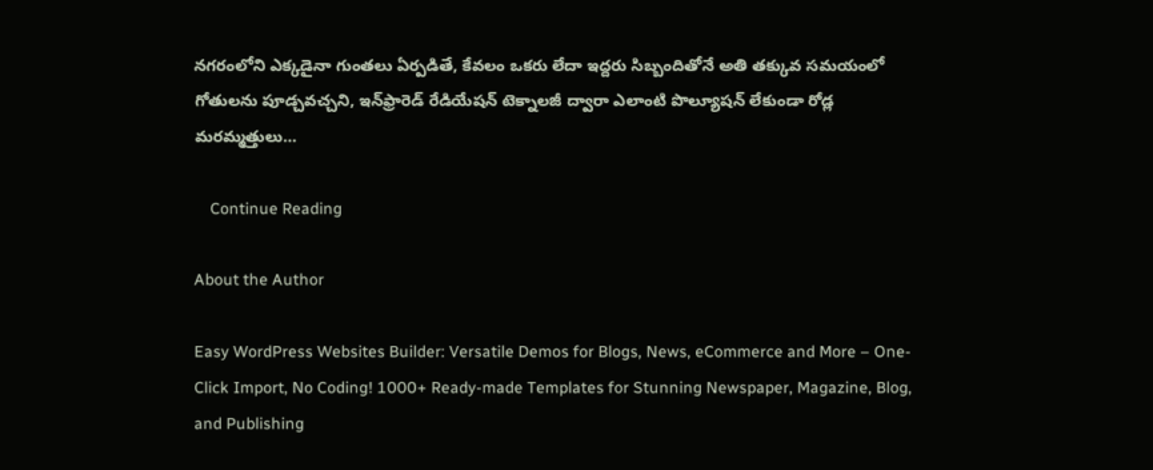నగరంలోని ఎక్కడైనా గుంతలు ఏర్పడితే, కేవలం ఒకరు లేదా ఇద్దరు సిబ్బందితోనే అతి తక్కువ సమయంలో గోతులను పూడ్చవచ్చని, ఇన్‌ఫ్రారెడ్ రేడియేషన్ టెక్నాలజీ ద్వారా ఎలాంటి పొల్యూషన్ లేకుండా రోడ్ల మరమ్మత్తులు…

    Continue Reading

About the Author

Easy WordPress Websites Builder: Versatile Demos for Blogs, News, eCommerce and More – One-Click Import, No Coding! 1000+ Ready-made Templates for Stunning Newspaper, Magazine, Blog, and Publishing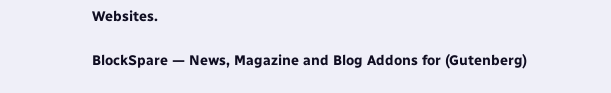Websites.

BlockSpare — News, Magazine and Blog Addons for (Gutenberg)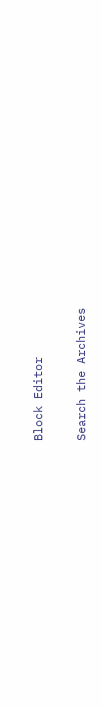Block Editor

Search the Archives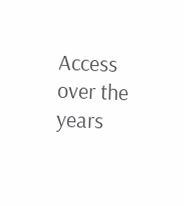Access over the years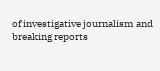of investigative journalism and breaking reports